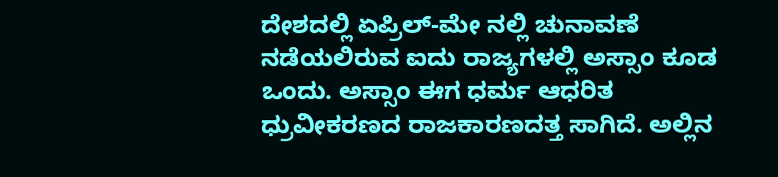ದೇಶದಲ್ಲಿ ಏಪ್ರಿಲ್-ಮೇ ನಲ್ಲಿ ಚುನಾವಣೆ ನಡೆಯಲಿರುವ ಐದು ರಾಜ್ಯಗಳಲ್ಲಿ ಅಸ್ಸಾಂ ಕೂಡ ಒಂದು. ಅಸ್ಸಾಂ ಈಗ ಧರ್ಮ ಆಧರಿತ ಧ್ರುವೀಕರಣದ ರಾಜಕಾರಣದತ್ತ ಸಾಗಿದೆ. ಅಲ್ಲಿನ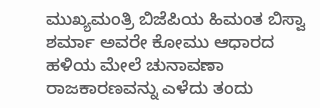ಮುಖ್ಯಮಂತ್ರಿ ಬಿಜೆಪಿಯ ಹಿಮಂತ ಬಿಸ್ವಾ ಶರ್ಮಾ ಅವರೇ ಕೋಮು ಆಧಾರದ ಹಳಿಯ ಮೇಲೆ ಚುನಾವಣಾ ರಾಜಕಾರಣವನ್ನು ಎಳೆದು ತಂದು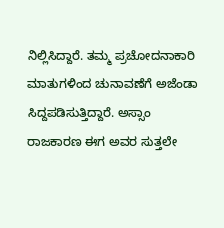ನಿಲ್ಲಿಸಿದ್ದಾರೆ. ತಮ್ಮ ಪ್ರಚೋದನಾಕಾರಿ ಮಾತುಗಳಿಂದ ಚುನಾವಣೆಗೆ ಅಜೆಂಡಾ ಸಿದ್ದಪಡಿಸುತ್ತಿದ್ದಾರೆ. ಅಸ್ಸಾಂ ರಾಜಕಾರಣ ಈಗ ಅವರ ಸುತ್ತಲೇ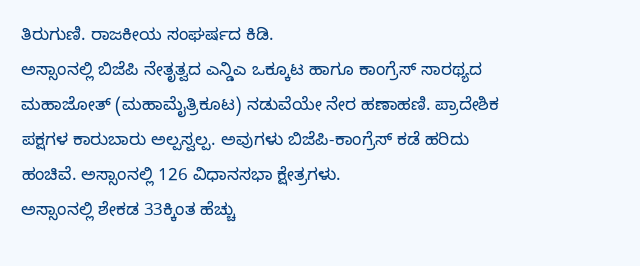ತಿರುಗುಣಿ. ರಾಜಕೀಯ ಸಂಘರ್ಷದ ಕಿಡಿ.
ಅಸ್ಸಾಂನಲ್ಲಿ ಬಿಜೆಪಿ ನೇತೃತ್ವದ ಎನ್ಡಿಎ ಒಕ್ಕೂಟ ಹಾಗೂ ಕಾಂಗ್ರೆಸ್ ಸಾರಥ್ಯದ ಮಹಾಜೋತ್ (ಮಹಾಮೈತ್ರಿಕೂಟ) ನಡುವೆಯೇ ನೇರ ಹಣಾಹಣಿ. ಪ್ರಾದೇಶಿಕ ಪಕ್ಷಗಳ ಕಾರುಬಾರು ಅಲ್ಪಸ್ವಲ್ಪ. ಅವುಗಳು ಬಿಜೆಪಿ-ಕಾಂಗ್ರೆಸ್ ಕಡೆ ಹರಿದು ಹಂಚಿವೆ. ಅಸ್ಸಾಂನಲ್ಲಿ 126 ವಿಧಾನಸಭಾ ಕ್ಷೇತ್ರಗಳು.
ಅಸ್ಸಾಂನಲ್ಲಿ ಶೇಕಡ 33ಕ್ಕಿಂತ ಹೆಚ್ಚು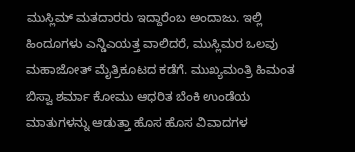ಮುಸ್ಲಿಮ್ ಮತದಾರರು ಇದ್ದಾರೆಂಬ ಅಂದಾಜು. ಇಲ್ಲಿ ಹಿಂದೂಗಳು ಎನ್ಡಿಎಯತ್ತ ವಾಲಿದರೆ, ಮುಸ್ಲಿಮರ ಒಲವು ಮಹಾಜೋತ್ ಮೈತ್ರಿಕೂಟದ ಕಡೆಗೆ. ಮುಖ್ಯಮಂತ್ರಿ ಹಿಮಂತ ಬಿಸ್ವಾ ಶರ್ಮಾ ಕೋಮು ಆಧರಿತ ಬೆಂಕಿ ಉಂಡೆಯ ಮಾತುಗಳನ್ನು ಆಡುತ್ತಾ ಹೊಸ ಹೊಸ ವಿವಾದಗಳ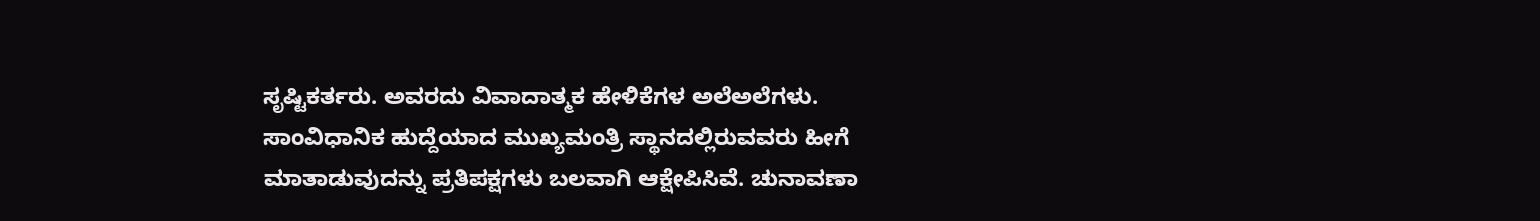ಸೃಷ್ಟಿಕರ್ತರು. ಅವರದು ವಿವಾದಾತ್ಮಕ ಹೇಳಿಕೆಗಳ ಅಲೆಅಲೆಗಳು.
ಸಾಂವಿಧಾನಿಕ ಹುದ್ದೆಯಾದ ಮುಖ್ಯಮಂತ್ರಿ ಸ್ಥಾನದಲ್ಲಿರುವವರು ಹೀಗೆ ಮಾತಾಡುವುದನ್ನು ಪ್ರತಿಪಕ್ಷಗಳು ಬಲವಾಗಿ ಆಕ್ಷೇಪಿಸಿವೆ. ಚುನಾವಣಾ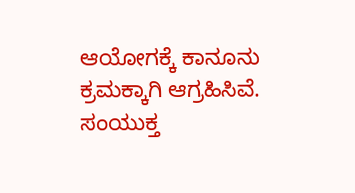ಆಯೋಗಕ್ಕೆ ಕಾನೂನು ಕ್ರಮಕ್ಕಾಗಿ ಆಗ್ರಹಿಸಿವೆ. ಸಂಯುಕ್ತ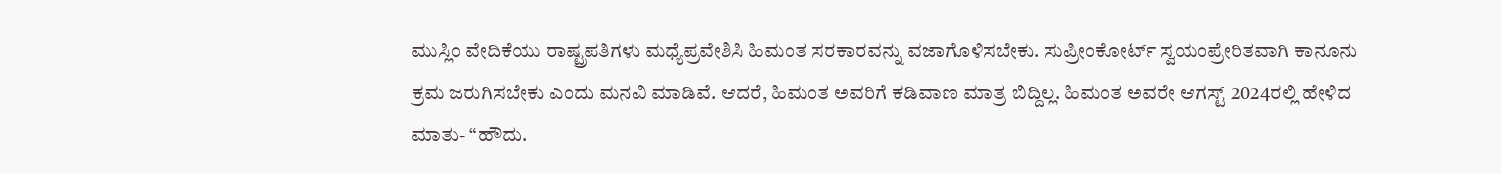ಮುಸ್ಲಿಂ ವೇದಿಕೆಯು ರಾಷ್ಟ್ರಪತಿಗಳು ಮಧ್ಯೆಪ್ರವೇಶಿಸಿ ಹಿಮಂತ ಸರಕಾರವನ್ನು ವಜಾಗೊಳಿಸಬೇಕು. ಸುಪ್ರೀಂಕೋರ್ಟ್ ಸ್ವಯಂಪ್ರೇರಿತವಾಗಿ ಕಾನೂನು ಕ್ರಮ ಜರುಗಿಸಬೇಕು ಎಂದು ಮನವಿ ಮಾಡಿವೆ. ಆದರೆ, ಹಿಮಂತ ಅವರಿಗೆ ಕಡಿವಾಣ ಮಾತ್ರ ಬಿದ್ದಿಲ್ಲ. ಹಿಮಂತ ಅವರೇ ಆಗಸ್ಟ್ 2024ರಲ್ಲಿ ಹೇಳಿದ ಮಾತು- “ಹೌದು.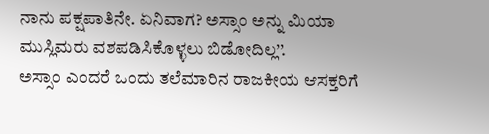ನಾನು ಪಕ್ಷಪಾತಿನೇ. ಏನಿವಾಗ? ಅಸ್ಸಾಂ ಅನ್ನು ಮಿಯಾ ಮುಸ್ಲಿಮರು ವಶಪಡಿಸಿಕೊಳ್ಳಲು ಬಿಡೋದಿಲ್ಲ’’.
ಅಸ್ಸಾಂ ಎಂದರೆ ಒಂದು ತಲೆಮಾರಿನ ರಾಜಕೀಯ ಆಸಕ್ತರಿಗೆ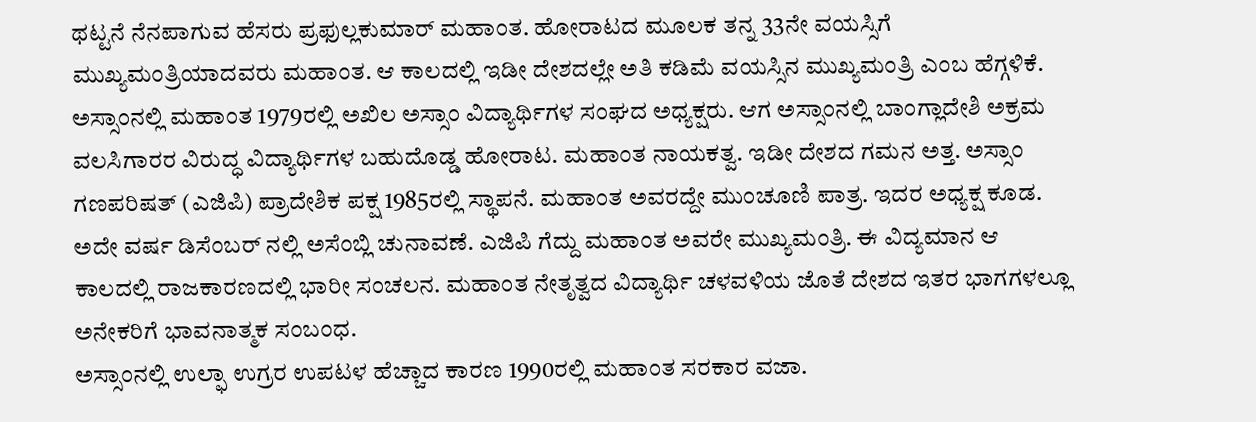ಥಟ್ಟನೆ ನೆನಪಾಗುವ ಹೆಸರು ಪ್ರಫುಲ್ಲಕುಮಾರ್ ಮಹಾಂತ. ಹೋರಾಟದ ಮೂಲಕ ತನ್ನ 33ನೇ ವಯಸ್ಸಿಗೆ ಮುಖ್ಯಮಂತ್ರಿಯಾದವರು ಮಹಾಂತ. ಆ ಕಾಲದಲ್ಲಿ ಇಡೀ ದೇಶದಲ್ಲೇ ಅತಿ ಕಡಿಮೆ ವಯಸ್ಸಿನ ಮುಖ್ಯಮಂತ್ರಿ ಎಂಬ ಹೆಗ್ಗಳಿಕೆ.
ಅಸ್ಸಾಂನಲ್ಲಿ ಮಹಾಂತ 1979ರಲ್ಲಿ ಅಖಿಲ ಅಸ್ಸಾಂ ವಿದ್ಯಾರ್ಥಿಗಳ ಸಂಘದ ಅಧ್ಯಕ್ಷರು. ಆಗ ಅಸ್ಸಾಂನಲ್ಲಿ ಬಾಂಗ್ಲಾದೇಶಿ ಅಕ್ರಮ ವಲಸಿಗಾರರ ವಿರುದ್ಧ ವಿದ್ಯಾರ್ಥಿಗಳ ಬಹುದೊಡ್ಡ ಹೋರಾಟ. ಮಹಾಂತ ನಾಯಕತ್ವ. ಇಡೀ ದೇಶದ ಗಮನ ಅತ್ತ. ಅಸ್ಸಾಂ ಗಣಪರಿಷತ್ (ಎಜಿಪಿ) ಪ್ರಾದೇಶಿಕ ಪಕ್ಷ 1985ರಲ್ಲಿ ಸ್ಥಾಪನೆ. ಮಹಾಂತ ಅವರದ್ದೇ ಮುಂಚೂಣಿ ಪಾತ್ರ. ಇದರ ಅಧ್ಯಕ್ಷ ಕೂಡ.
ಅದೇ ವರ್ಷ ಡಿಸೆಂಬರ್ ನಲ್ಲಿ ಅಸೆಂಬ್ಲಿ ಚುನಾವಣೆ. ಎಜಿಪಿ ಗೆದ್ದು ಮಹಾಂತ ಅವರೇ ಮುಖ್ಯಮಂತ್ರಿ. ಈ ವಿದ್ಯಮಾನ ಆ ಕಾಲದಲ್ಲಿ ರಾಜಕಾರಣದಲ್ಲಿ ಭಾರೀ ಸಂಚಲನ. ಮಹಾಂತ ನೇತೃತ್ವದ ವಿದ್ಯಾರ್ಥಿ ಚಳವಳಿಯ ಜೊತೆ ದೇಶದ ಇತರ ಭಾಗಗಳಲ್ಲೂ ಅನೇಕರಿಗೆ ಭಾವನಾತ್ಮಕ ಸಂಬಂಧ.
ಅಸ್ಸಾಂನಲ್ಲಿ ಉಲ್ಫಾ ಉಗ್ರರ ಉಪಟಳ ಹೆಚ್ಚಾದ ಕಾರಣ 1990ರಲ್ಲಿ ಮಹಾಂತ ಸರಕಾರ ವಜಾ.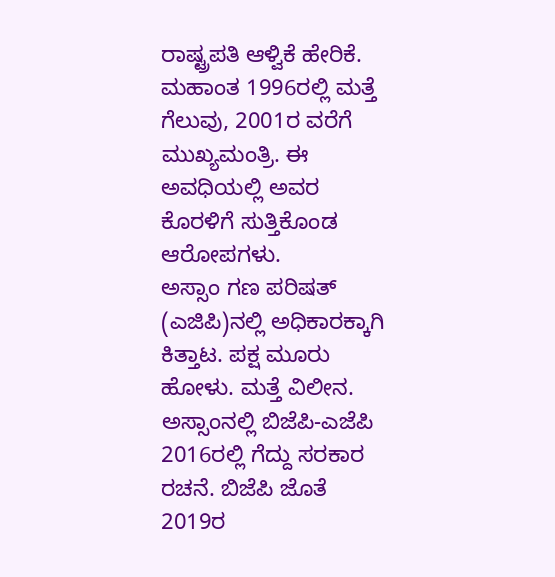ರಾಷ್ಟ್ರಪತಿ ಆಳ್ವಿಕೆ ಹೇರಿಕೆ. ಮಹಾಂತ 1996ರಲ್ಲಿ ಮತ್ತೆ ಗೆಲುವು, 2001ರ ವರೆಗೆ ಮುಖ್ಯಮಂತ್ರಿ. ಈ ಅವಧಿಯಲ್ಲಿ ಅವರ ಕೊರಳಿಗೆ ಸುತ್ತಿಕೊಂಡ ಆರೋಪಗಳು.
ಅಸ್ಸಾಂ ಗಣ ಪರಿಷತ್ (ಎಜಿಪಿ)ನಲ್ಲಿ ಅಧಿಕಾರಕ್ಕಾಗಿ ಕಿತ್ತಾಟ. ಪಕ್ಷ ಮೂರು ಹೋಳು. ಮತ್ತೆ ವಿಲೀನ. ಅಸ್ಸಾಂನಲ್ಲಿ ಬಿಜೆಪಿ-ಎಜೆಪಿ 2016ರಲ್ಲಿ ಗೆದ್ದು ಸರಕಾರ ರಚನೆ. ಬಿಜೆಪಿ ಜೊತೆ 2019ರ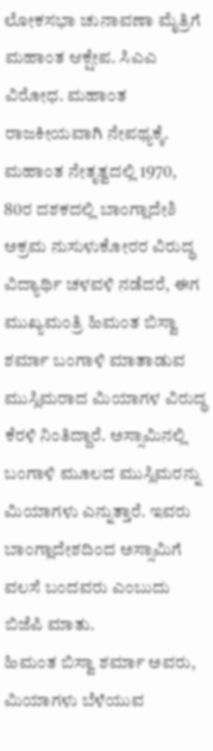ಲೋಕಸಭಾ ಚುನಾವಣಾ ಮೈತ್ರಿಗೆ ಮಹಾಂತ ಆಕ್ಷೇಪ. ಸಿಎಎ ವಿರೋಧ. ಮಹಾಂತ ರಾಜಕೀಯವಾಗಿ ನೇಪಥ್ಯಕ್ಕೆ.
ಮಹಾಂತ ನೇತೃತ್ವದಲ್ಲಿ 1970, 80ರ ದಶಕದಲ್ಲಿ ಬಾಂಗ್ಲಾದೇಶಿ ಅಕ್ರಮ ನುಸುಳುಕೋರರ ವಿರುದ್ಧ ವಿದ್ಯಾರ್ಥಿ ಚಳವಳಿ ನಡೆದರೆ, ಈಗ ಮುಖ್ಯಮಂತ್ರಿ ಹಿಮಂತ ಬಿಸ್ವಾ ಶರ್ಮಾ ಬಂಗಾಳಿ ಮಾತಾಡುವ ಮುಸ್ಲಿಮರಾದ ಮಿಯಾಗಳ ವಿರುದ್ಧ ಕೆರಳಿ ನಿಂತಿದ್ದಾರೆ. ಅಸ್ಸಾಮಿನಲ್ಲಿ ಬಂಗಾಳಿ ಮೂಲದ ಮುಸ್ಲಿಮರನ್ನು ಮಿಯಾಗಳು ಎನ್ನುತ್ತಾರೆ. ಇವರು ಬಾಂಗ್ಲಾದೇಶದಿಂದ ಅಸ್ಸಾಮಿಗೆ ವಲಸೆ ಬಂದವರು ಎಂಬುದು ಬಿಜೆಪಿ ಮಾತು.
ಹಿಮಂತ ಬಿಸ್ವಾ ಶರ್ಮಾ ಅವರು, ಮಿಯಾಗಳು ಬೆಳೆಯುವ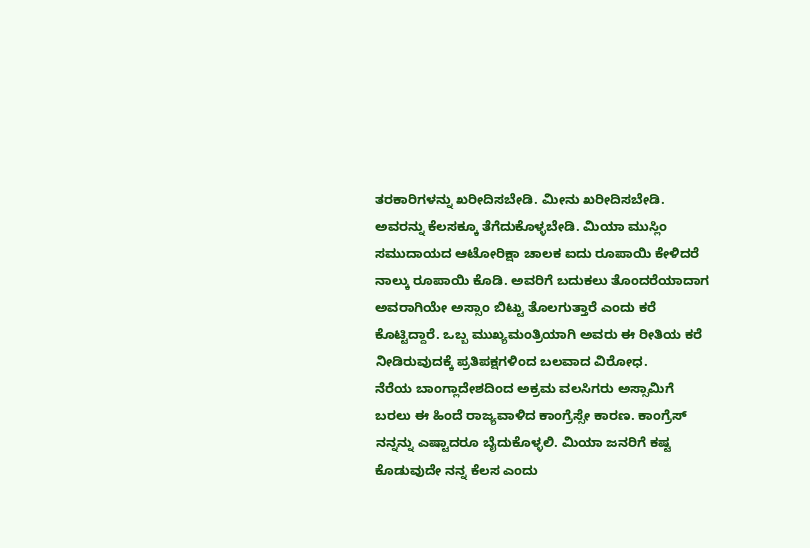ತರಕಾರಿಗಳನ್ನು ಖರೀದಿಸಬೇಡಿ. ಮೀನು ಖರೀದಿಸಬೇಡಿ. ಅವರನ್ನು ಕೆಲಸಕ್ಕೂ ತೆಗೆದುಕೊಳ್ಳಬೇಡಿ. ಮಿಯಾ ಮುಸ್ಲಿಂ ಸಮುದಾಯದ ಆಟೋರಿಕ್ಷಾ ಚಾಲಕ ಐದು ರೂಪಾಯಿ ಕೇಳಿದರೆ ನಾಲ್ಕು ರೂಪಾಯಿ ಕೊಡಿ. ಅವರಿಗೆ ಬದುಕಲು ತೊಂದರೆಯಾದಾಗ ಅವರಾಗಿಯೇ ಅಸ್ಸಾಂ ಬಿಟ್ಟು ತೊಲಗುತ್ತಾರೆ ಎಂದು ಕರೆ ಕೊಟ್ಟಿದ್ದಾರೆ. ಒಬ್ಬ ಮುಖ್ಯಮಂತ್ರಿಯಾಗಿ ಅವರು ಈ ರೀತಿಯ ಕರೆ ನೀಡಿರುವುದಕ್ಕೆ ಪ್ರತಿಪಕ್ಷಗಳಿಂದ ಬಲವಾದ ವಿರೋಧ.
ನೆರೆಯ ಬಾಂಗ್ಲಾದೇಶದಿಂದ ಅಕ್ರಮ ವಲಸಿಗರು ಅಸ್ಸಾಮಿಗೆ ಬರಲು ಈ ಹಿಂದೆ ರಾಜ್ಯವಾಳಿದ ಕಾಂಗ್ರೆಸ್ಸೇ ಕಾರಣ. ಕಾಂಗ್ರೆಸ್ ನನ್ನನ್ನು ಎಷ್ಟಾದರೂ ಬೈದುಕೊಳ್ಳಲಿ. ಮಿಯಾ ಜನರಿಗೆ ಕಷ್ಟ ಕೊಡುವುದೇ ನನ್ನ ಕೆಲಸ ಎಂದು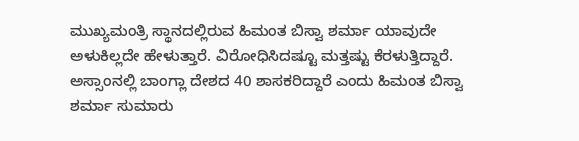ಮುಖ್ಯಮಂತ್ರಿ ಸ್ಥಾನದಲ್ಲಿರುವ ಹಿಮಂತ ಬಿಸ್ವಾ ಶರ್ಮಾ ಯಾವುದೇ ಅಳುಕಿಲ್ಲದೇ ಹೇಳುತ್ತಾರೆ. ವಿರೋಧಿಸಿದಷ್ಟೂ ಮತ್ತಷ್ಟು ಕೆರಳುತ್ತಿದ್ದಾರೆ.
ಅಸ್ಸಾಂನಲ್ಲಿ ಬಾಂಗ್ಲಾ ದೇಶದ 40 ಶಾಸಕರಿದ್ದಾರೆ ಎಂದು ಹಿಮಂತ ಬಿಸ್ವಾ ಶರ್ಮಾ ಸುಮಾರು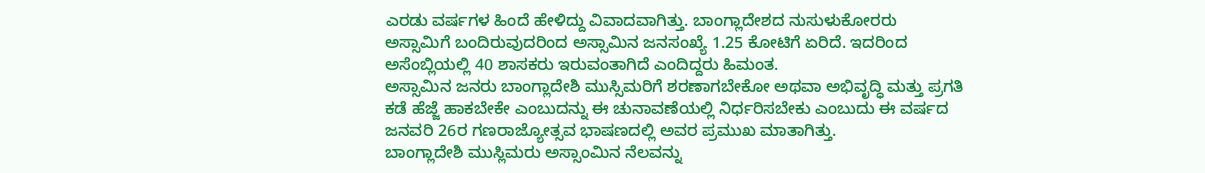ಎರಡು ವರ್ಷಗಳ ಹಿಂದೆ ಹೇಳಿದ್ದು ವಿವಾದವಾಗಿತ್ತು. ಬಾಂಗ್ಲಾದೇಶದ ನುಸುಳುಕೋರರು ಅಸ್ಸಾಮಿಗೆ ಬಂದಿರುವುದರಿಂದ ಅಸ್ಸಾಮಿನ ಜನಸಂಖ್ಯೆ 1.25 ಕೋಟಿಗೆ ಏರಿದೆ. ಇದರಿಂದ ಅಸೆಂಬ್ಲಿಯಲ್ಲಿ 40 ಶಾಸಕರು ಇರುವಂತಾಗಿದೆ ಎಂದಿದ್ದರು ಹಿಮಂತ.
ಅಸ್ಸಾಮಿನ ಜನರು ಬಾಂಗ್ಲಾದೇಶಿ ಮುಸ್ಸಿಮರಿಗೆ ಶರಣಾಗಬೇಕೋ ಅಥವಾ ಅಭಿವೃದ್ಧಿ ಮತ್ತು ಪ್ರಗತಿ ಕಡೆ ಹೆಜ್ಜೆ ಹಾಕಬೇಕೇ ಎಂಬುದನ್ನು ಈ ಚುನಾವಣೆಯಲ್ಲಿ ನಿರ್ಧರಿಸಬೇಕು ಎಂಬುದು ಈ ವರ್ಷದ ಜನವರಿ 26ರ ಗಣರಾಜ್ಯೋತ್ಸವ ಭಾಷಣದಲ್ಲಿ ಅವರ ಪ್ರಮುಖ ಮಾತಾಗಿತ್ತು.
ಬಾಂಗ್ಲಾದೇಶಿ ಮುಸ್ಲಿಮರು ಅಸ್ಸಾಂಮಿನ ನೆಲವನ್ನು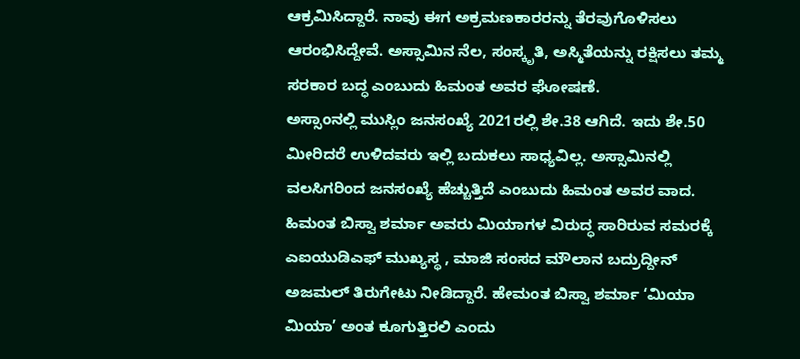ಆಕ್ರಮಿಸಿದ್ದಾರೆ. ನಾವು ಈಗ ಅಕ್ರಮಣಕಾರರನ್ನು ತೆರವುಗೊಳಿಸಲು ಆರಂಭಿಸಿದ್ದೇವೆ. ಅಸ್ಸಾಮಿನ ನೆಲ, ಸಂಸ್ಕೃತಿ, ಅಸ್ಮಿತೆಯನ್ನು ರಕ್ಷಿಸಲು ತಮ್ಮ ಸರಕಾರ ಬದ್ಧ ಎಂಬುದು ಹಿಮಂತ ಅವರ ಘೋಷಣೆ.
ಅಸ್ಸಾಂನಲ್ಲಿ ಮುಸ್ಲಿಂ ಜನಸಂಖ್ಯೆ 2021ರಲ್ಲಿ ಶೇ.38 ಆಗಿದೆ. ಇದು ಶೇ.50 ಮೀರಿದರೆ ಉಳಿದವರು ಇಲ್ಲಿ ಬದುಕಲು ಸಾಧ್ಯವಿಲ್ಲ. ಅಸ್ಸಾಮಿನಲ್ಲಿ ವಲಸಿಗರಿಂದ ಜನಸಂಖ್ಯೆ ಹೆಚ್ಚುತ್ತಿದೆ ಎಂಬುದು ಹಿಮಂತ ಅವರ ವಾದ. ಹಿಮಂತ ಬಿಸ್ವಾ ಶರ್ಮಾ ಅವರು ಮಿಯಾಗಳ ವಿರುದ್ಧ ಸಾರಿರುವ ಸಮರಕ್ಕೆ ಎಐಯುಡಿಎಫ್ ಮುಖ್ಯಸ್ಥ , ಮಾಜಿ ಸಂಸದ ಮೌಲಾನ ಬದ್ರುದ್ದೀನ್ ಅಜಮಲ್ ತಿರುಗೇಟು ನೀಡಿದ್ದಾರೆ. ಹೇಮಂತ ಬಿಸ್ವಾ ಶರ್ಮಾ ‘ಮಿಯಾ ಮಿಯಾ’ ಅಂತ ಕೂಗುತ್ತಿರಲಿ ಎಂದು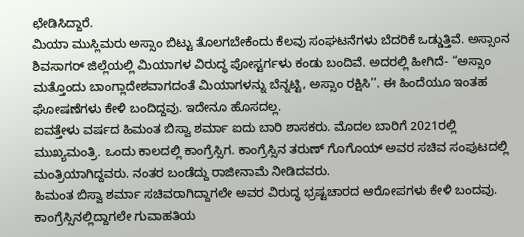ಛೇಡಿಸಿದ್ದಾರೆ.
ಮಿಯಾ ಮುಸ್ಲಿಮರು ಅಸ್ಸಾಂ ಬಿಟ್ಟು ತೊಲಗಬೇಕೆಂದು ಕೆಲವು ಸಂಘಟನೆಗಳು ಬೆದರಿಕೆ ಒಡ್ಡುತ್ತಿವೆ. ಅಸ್ಸಾಂನ ಶಿವಸಾಗರ್ ಜಿಲ್ಲೆಯಲ್ಲಿ ಮಿಯಾಗಳ ವಿರುದ್ಧ ಪೋಸ್ಟರ್ಗಳು ಕಂಡು ಬಂದಿವೆ. ಅದರಲ್ಲಿ ಹೀಗಿದೆ- “ಅಸ್ಸಾಂ ಮತ್ತೊಂದು ಬಾಂಗ್ಲಾದೇಶವಾಗದಂತೆ ಮಿಯಾಗಳನ್ನು ಬೆನ್ನಟ್ಟಿ, ಅಸ್ಸಾಂ ರಕ್ಷಿಸಿ’’. ಈ ಹಿಂದೆಯೂ ಇಂತಹ ಘೋಷಣೆಗಳು ಕೇಳಿ ಬಂದಿದ್ದವು. ಇದೇನೂ ಹೊಸದಲ್ಲ.
ಐವತ್ತೇಳು ವರ್ಷದ ಹಿಮಂತ ಬಿಸ್ವಾ ಶರ್ಮಾ ಐದು ಬಾರಿ ಶಾಸಕರು. ಮೊದಲ ಬಾರಿಗೆ 2021ರಲ್ಲಿ ಮುಖ್ಯಮಂತ್ರಿ. ಒಂದು ಕಾಲದಲ್ಲಿ ಕಾಂಗ್ರೆಸ್ಸಿಗ. ಕಾಂಗ್ರೆಸ್ಸಿನ ತರುಣ್ ಗೊಗೊಯ್ ಅವರ ಸಚಿವ ಸಂಪುಟದಲ್ಲಿ ಮಂತ್ರಿಯಾಗಿದ್ದವರು. ನಂತರ ಬಂಡೆದ್ದು ರಾಜೀನಾಮೆ ನೀಡಿದವರು.
ಹಿಮಂತ ಬಿಸ್ವಾ ಶರ್ಮಾ ಸಚಿವರಾಗಿದ್ದಾಗಲೇ ಅವರ ವಿರುದ್ಧ ಭ್ರಷ್ಟಚಾರದ ಆರೋಪಗಳು ಕೇಳಿ ಬಂದವು. ಕಾಂಗ್ರೆಸ್ಸಿನಲ್ಲಿದ್ದಾಗಲೇ ಗುವಾಹತಿಯ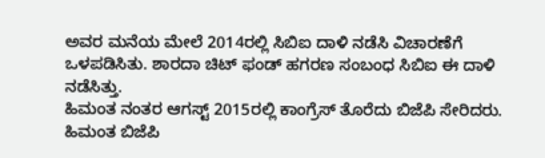ಅವರ ಮನೆಯ ಮೇಲೆ 2014ರಲ್ಲಿ ಸಿಬಿಐ ದಾಳಿ ನಡೆಸಿ ವಿಚಾರಣೆಗೆ ಒಳಪಡಿಸಿತು. ಶಾರದಾ ಚಿಟ್ ಫಂಡ್ ಹಗರಣ ಸಂಬಂಧ ಸಿಬಿಐ ಈ ದಾಳಿ ನಡೆಸಿತ್ತು.
ಹಿಮಂತ ನಂತರ ಆಗಸ್ಟ್ 2015ರಲ್ಲಿ ಕಾಂಗ್ರೆಸ್ ತೊರೆದು ಬಿಜೆಪಿ ಸೇರಿದರು. ಹಿಮಂತ ಬಿಜೆಪಿ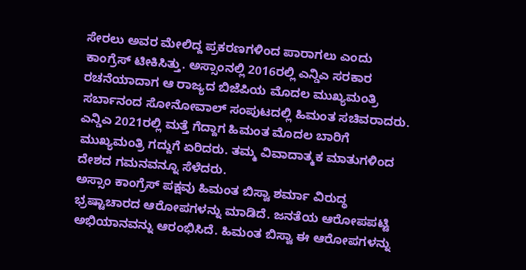ಸೇರಲು ಅವರ ಮೇಲಿದ್ದ ಪ್ರಕರಣಗಳಿಂದ ಪಾರಾಗಲು ಎಂದು ಕಾಂಗ್ರೆಸ್ ಟೀಕಿಸಿತ್ತು. ಅಸ್ಸಾಂನಲ್ಲಿ 2016ರಲ್ಲಿ ಎನ್ಡಿಎ ಸರಕಾರ ರಚನೆಯಾದಾಗ ಆ ರಾಜ್ಯದ ಬಿಜೆಪಿಯ ಮೊದಲ ಮುಖ್ಯಮಂತ್ರಿ ಸರ್ಬಾನಂದ ಸೋನೋವಾಲ್ ಸಂಪುಟದಲ್ಲಿ ಹಿಮಂತ ಸಚಿವರಾದರು. ಎನ್ಡಿಎ 2021ರಲ್ಲಿ ಮತ್ತೆ ಗೆದ್ದಾಗ ಹಿಮಂತ ಮೊದಲ ಬಾರಿಗೆ ಮುಖ್ಯಮಂತ್ರಿ ಗದ್ದುಗೆ ಏರಿದರು. ತಮ್ಮ ವಿವಾದಾತ್ಮಕ ಮಾತುಗಳಿಂದ ದೇಶದ ಗಮನವನ್ನೂ ಸೆಳೆದರು.
ಅಸ್ಸಾಂ ಕಾಂಗ್ರೆಸ್ ಪಕ್ಷವು ಹಿಮಂತ ಬಿಸ್ವಾ ಶರ್ಮಾ ವಿರುದ್ಧ ಭ್ರಷ್ಟಾಚಾರದ ಆರೋಪಗಳನ್ನು ಮಾಡಿದೆ. ಜನತೆಯ ಆರೋಪಪಟ್ಟಿ ಅಭಿಯಾನವನ್ನು ಆರಂಭಿಸಿದೆ. ಹಿಮಂತ ಬಿಸ್ವಾ ಈ ಆರೋಪಗಳನ್ನು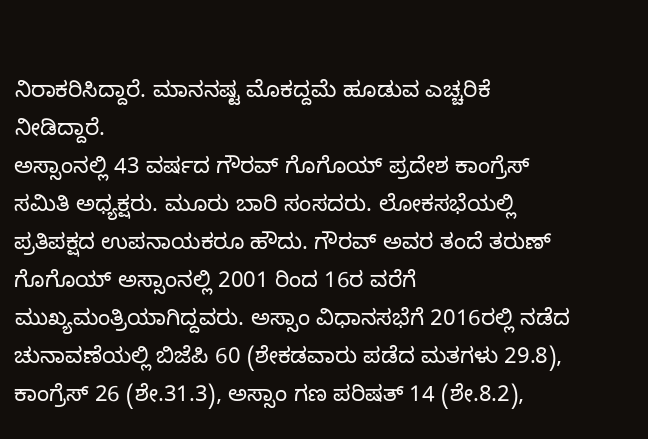ನಿರಾಕರಿಸಿದ್ದಾರೆ. ಮಾನನಷ್ಟ ಮೊಕದ್ದಮೆ ಹೂಡುವ ಎಚ್ಚರಿಕೆ ನೀಡಿದ್ದಾರೆ.
ಅಸ್ಸಾಂನಲ್ಲಿ 43 ವರ್ಷದ ಗೌರವ್ ಗೊಗೊಯ್ ಪ್ರದೇಶ ಕಾಂಗ್ರೆಸ್ ಸಮಿತಿ ಅಧ್ಯಕ್ಷರು. ಮೂರು ಬಾರಿ ಸಂಸದರು. ಲೋಕಸಭೆಯಲ್ಲಿ ಪ್ರತಿಪಕ್ಷದ ಉಪನಾಯಕರೂ ಹೌದು. ಗೌರವ್ ಅವರ ತಂದೆ ತರುಣ್ ಗೊಗೊಯ್ ಅಸ್ಸಾಂನಲ್ಲಿ 2001 ರಿಂದ 16ರ ವರೆಗೆ ಮುಖ್ಯಮಂತ್ರಿಯಾಗಿದ್ದವರು. ಅಸ್ಸಾಂ ವಿಧಾನಸಭೆಗೆ 2016ರಲ್ಲಿ ನಡೆದ ಚುನಾವಣೆಯಲ್ಲಿ ಬಿಜೆಪಿ 60 (ಶೇಕಡವಾರು ಪಡೆದ ಮತಗಳು 29.8), ಕಾಂಗ್ರೆಸ್ 26 (ಶೇ.31.3), ಅಸ್ಸಾಂ ಗಣ ಪರಿಷತ್ 14 (ಶೇ.8.2),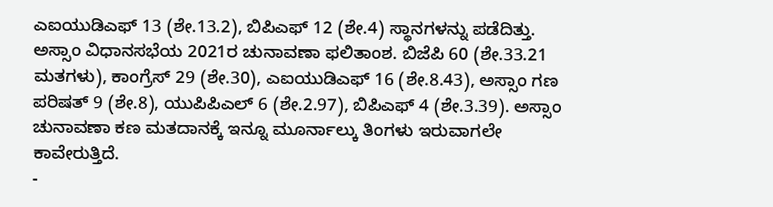ಎಐಯುಡಿಎಫ್ 13 (ಶೇ.13.2), ಬಿಪಿಎಫ್ 12 (ಶೇ.4) ಸ್ಥಾನಗಳನ್ನು ಪಡೆದಿತ್ತು.
ಅಸ್ಸಾಂ ವಿಧಾನಸಭೆಯ 2021ರ ಚುನಾವಣಾ ಫಲಿತಾಂಶ. ಬಿಜೆಪಿ 60 (ಶೇ.33.21 ಮತಗಳು), ಕಾಂಗ್ರೆಸ್ 29 (ಶೇ.30), ಎಐಯುಡಿಎಫ್ 16 (ಶೇ.8.43), ಅಸ್ಸಾಂ ಗಣ ಪರಿಷತ್ 9 (ಶೇ.8), ಯುಪಿಪಿಎಲ್ 6 (ಶೇ.2.97), ಬಿಪಿಎಫ್ 4 (ಶೇ.3.39). ಅಸ್ಸಾಂ ಚುನಾವಣಾ ಕಣ ಮತದಾನಕ್ಕೆ ಇನ್ನೂ ಮೂರ್ನಾಲ್ಕು ತಿಂಗಳು ಇರುವಾಗಲೇ ಕಾವೇರುತ್ತಿದೆ.
-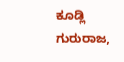ಕೂಡ್ಲಿ ಗುರುರಾಜ,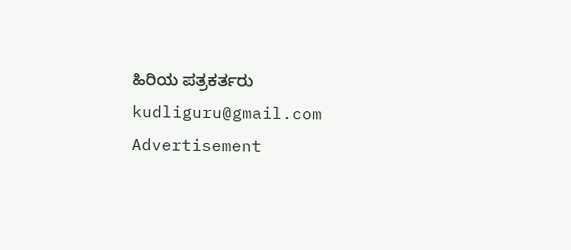ಹಿರಿಯ ಪತ್ರಕರ್ತರು
kudliguru@gmail.com
Advertisement